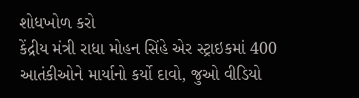શોધખોળ કરો
કેંદ્રીય મંત્રી રાધા મોહન સિંહે એર સ્ટ્રાઇકમાં 400 આતંકીઓને માર્યાનો કર્યો દાવો, જુઓ વીડિયો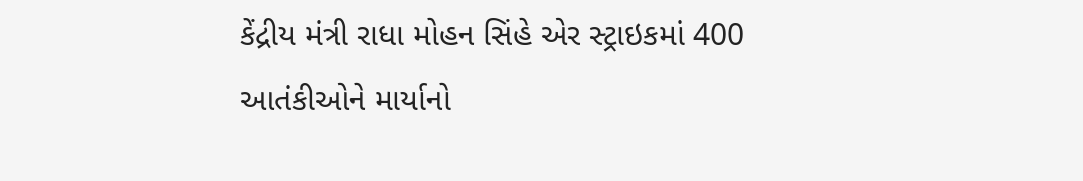કેંદ્રીય મંત્રી રાધા મોહન સિંહે એર સ્ટ્રાઇકમાં 400 આતંકીઓને માર્યાનો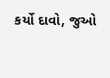કર્યો દાવો, જુઓ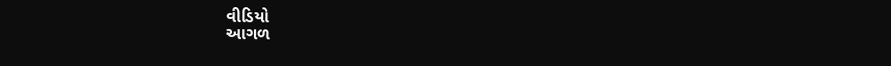વીડિયો
આગળ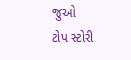જુઓ
ટોપ સ્ટોરી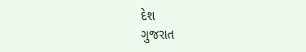દેશ
ગુજરાત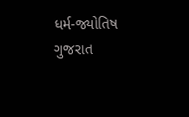ધર્મ-જ્યોતિષ
ગુજરાત